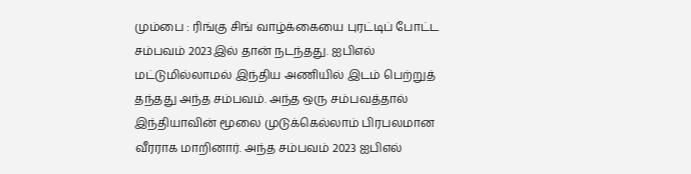மும்பை : ரிங்கு சிங் வாழ்க்கையை புரட்டிப் போட்ட சம்பவம் 2023இல் தான் நடந்தது. ஐபிஎல் மட்டுமில்லாமல் இந்திய அணியில் இடம் பெற்றுத் தந்தது அந்த சம்பவம். அந்த ஒரு சம்பவத்தால் இந்தியாவின் மூலை முடுக்கெல்லாம் பிரபலமான வீரராக மாறினார். அந்த சம்பவம் 2023 ஐபிஎல்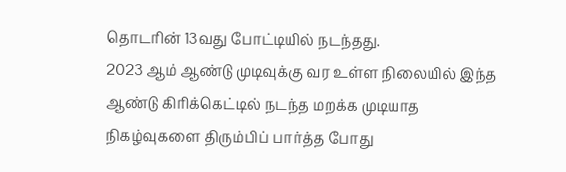தொடரின் 13வது போட்டியில் நடந்தது.
2023 ஆம் ஆண்டு முடிவுக்கு வர உள்ள நிலையில் இந்த ஆண்டு கிரிக்கெட்டில் நடந்த மறக்க முடியாத நிகழ்வுகளை திரும்பிப் பார்த்த போது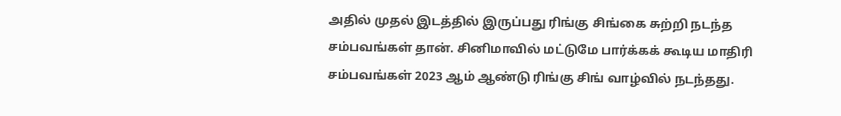அதில் முதல் இடத்தில் இருப்பது ரிங்கு சிங்கை சுற்றி நடந்த சம்பவங்கள் தான். சினிமாவில் மட்டுமே பார்க்கக் கூடிய மாதிரி சம்பவங்கள் 2023 ஆம் ஆண்டு ரிங்கு சிங் வாழ்வில் நடந்தது.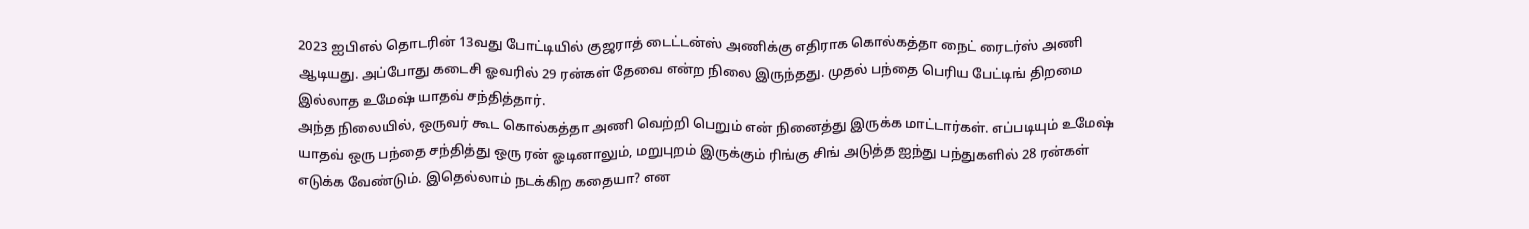2023 ஐபிஎல் தொடரின் 13வது போட்டியில் குஜராத் டைட்டன்ஸ் அணிக்கு எதிராக கொல்கத்தா நைட் ரைடர்ஸ் அணி ஆடியது. அப்போது கடைசி ஓவரில் 29 ரன்கள் தேவை என்ற நிலை இருந்தது. முதல் பந்தை பெரிய பேட்டிங் திறமை இல்லாத உமேஷ் யாதவ் சந்தித்தார்.
அந்த நிலையில், ஒருவர் கூட கொல்கத்தா அணி வெற்றி பெறும் என் நினைத்து இருக்க மாட்டார்கள். எப்படியும் உமேஷ் யாதவ் ஒரு பந்தை சந்தித்து ஒரு ரன் ஓடினாலும், மறுபுறம் இருக்கும் ரிங்கு சிங் அடுத்த ஐந்து பந்துகளில் 28 ரன்கள் எடுக்க வேண்டும். இதெல்லாம் நடக்கிற கதையா? என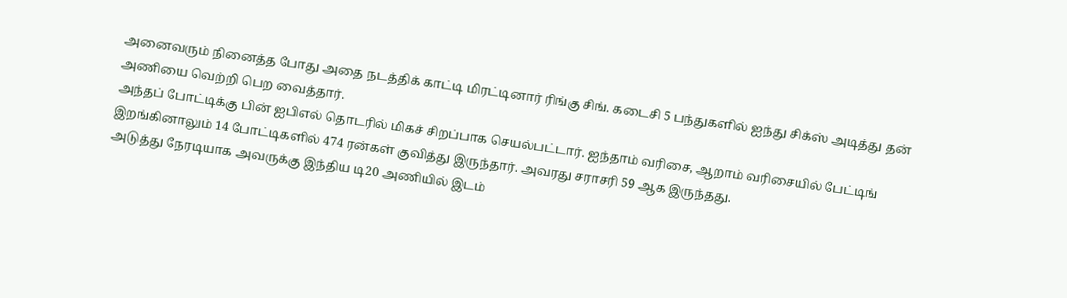அனைவரும் நினைத்த போது அதை நடத்திக் காட்டி மிரட்டினார் ரிங்கு சிங். கடைசி 5 பந்துகளில் ஐந்து சிக்ஸ் அடித்து தன் அணியை வெற்றி பெற வைத்தார்.
அந்தப் போட்டிக்கு பின் ஐபிஎல் தொடரில் மிகச் சிறப்பாக செயல்பட்டார். ஐந்தாம் வரிசை, ஆறாம் வரிசையில் பேட்டிங் இறங்கினாலும் 14 போட்டிகளில் 474 ரன்கள் குவித்து இருந்தார். அவரது சராசரி 59 ஆக இருந்தது.
அடுத்து நேரடியாக அவருக்கு இந்திய டி20 அணியில் இடம்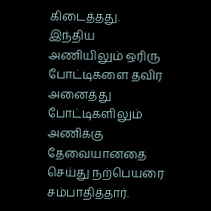கிடைத்தது. இந்திய அணியிலும் ஒரிரு போட்டிகளை தவிர அனைத்து போட்டிகளிலும் அணிக்கு தேவையானதை செய்து நற்பெயரை சம்பாதித்தார்.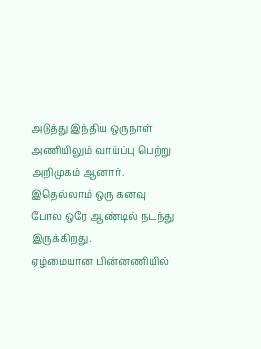அடுத்து இந்திய ஒருநாள் அணியிலும் வாய்ப்பு பெற்று அறிமுகம் ஆனார். இதெல்லாம் ஒரு கனவு போல ஒரே ஆண்டில் நடந்து இருக்கிறது.
ஏழ்மையான பின்னணியில்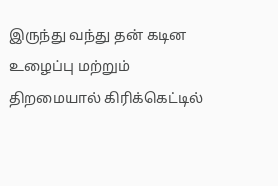இருந்து வந்து தன் கடின உழைப்பு மற்றும் திறமையால் கிரிக்கெட்டில்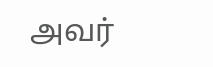அவர்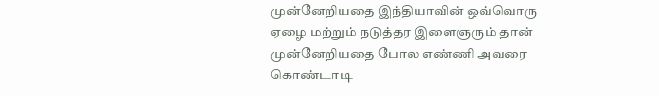முன்னேறியதை இந்தியாவின் ஒவ்வொரு ஏழை மற்றும் நடுத்தர இளைஞரும் தான் முன்னேறியதை போல எண்ணி அவரை கொண்டாடி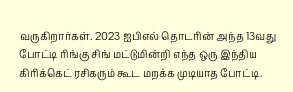வருகிறார்கள். 2023 ஐபிஎல் தொடரின் அந்த 13வது போட்டி ரிங்கு சிங் மட்டுமின்றி எந்த ஒரு இந்திய கிரிக்கெட் ரசிகரும் கூட மறக்க முடியாத போட்டி.